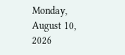Monday, August 10, 2026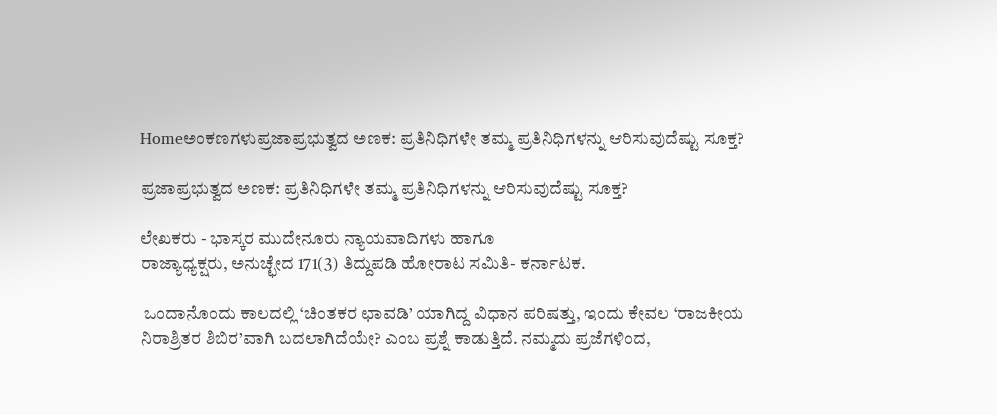Homeಅಂಕಣಗಳುಪ್ರಜಾಪ್ರಭುತ್ವದ ಅಣಕ: ಪ್ರತಿನಿಧಿಗಳೇ ತಮ್ಮ ಪ್ರತಿನಿಧಿಗಳನ್ನು ಆರಿಸುವುದೆಷ್ಟು ಸೂಕ್ತ?

ಪ್ರಜಾಪ್ರಭುತ್ವದ ಅಣಕ: ಪ್ರತಿನಿಧಿಗಳೇ ತಮ್ಮ ಪ್ರತಿನಿಧಿಗಳನ್ನು ಆರಿಸುವುದೆಷ್ಟು ಸೂಕ್ತ?

ಲೇಖಕರು - ಭಾಸ್ಕರ ಮುದೇನೂರು ನ್ಯಾಯವಾದಿಗಳು ಹಾಗೂ
ರಾಜ್ಯಾಧ್ಯಕ್ಷರು, ಅನುಚ್ಛೇದ 171(3) ತಿದ್ದುಪಡಿ ಹೋರಾಟ ಸಮಿತಿ- ಕರ್ನಾಟಕ.

 ಒಂದಾನೊಂದು ಕಾಲದಲ್ಲಿ ‘ಚಿಂತಕರ ಛಾವಡಿ’ ಯಾಗಿದ್ದ ವಿಧಾನ ಪರಿಷತ್ತು, ಇಂದು ಕೇವಲ ‘ರಾಜಕೀಯ ನಿರಾಶ್ರಿತರ ಶಿಬಿರ’ವಾಗಿ ಬದಲಾಗಿದೆಯೇ? ಎಂಬ ಪ್ರಶ್ನೆ ಕಾಡುತ್ತಿದೆ. ನಮ್ಮದು ಪ್ರಜೆಗಳಿಂದ,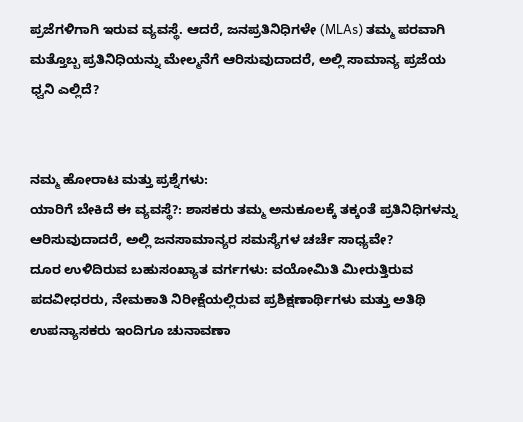ಪ್ರಜೆಗಳಿಗಾಗಿ ಇರುವ ವ್ಯವಸ್ಥೆ. ಆದರೆ, ಜನಪ್ರತಿನಿಧಿಗಳೇ (MLAs) ತಮ್ಮ ಪರವಾಗಿ ಮತ್ತೊಬ್ಬ ಪ್ರತಿನಿಧಿಯನ್ನು ಮೇಲ್ಮನೆಗೆ ಆರಿಸುವುದಾದರೆ, ಅಲ್ಲಿ ಸಾಮಾನ್ಯ ಪ್ರಜೆಯ ಧ್ವನಿ ಎಲ್ಲಿದೆ?


ನಮ್ಮ ಹೋರಾಟ ಮತ್ತು ಪ್ರಶ್ನೆಗಳು:
ಯಾರಿಗೆ ಬೇಕಿದೆ ಈ ವ್ಯವಸ್ಥೆ?: ಶಾಸಕರು ತಮ್ಮ ಅನುಕೂಲಕ್ಕೆ ತಕ್ಕಂತೆ ಪ್ರತಿನಿಧಿಗಳನ್ನು ಆರಿಸುವುದಾದರೆ, ಅಲ್ಲಿ ಜನಸಾಮಾನ್ಯರ ಸಮಸ್ಯೆಗಳ ಚರ್ಚೆ ಸಾಧ್ಯವೇ?
ದೂರ ಉಳಿದಿರುವ ಬಹುಸಂಖ್ಯಾತ ವರ್ಗಗಳು: ವಯೋಮಿತಿ ಮೀರುತ್ತಿರುವ ಪದವೀಧರರು, ನೇಮಕಾತಿ ನಿರೀಕ್ಷೆಯಲ್ಲಿರುವ ಪ್ರಶಿಕ್ಷಣಾರ್ಥಿಗಳು ಮತ್ತು ಅತಿಥಿ ಉಪನ್ಯಾಸಕರು ಇಂದಿಗೂ ಚುನಾವಣಾ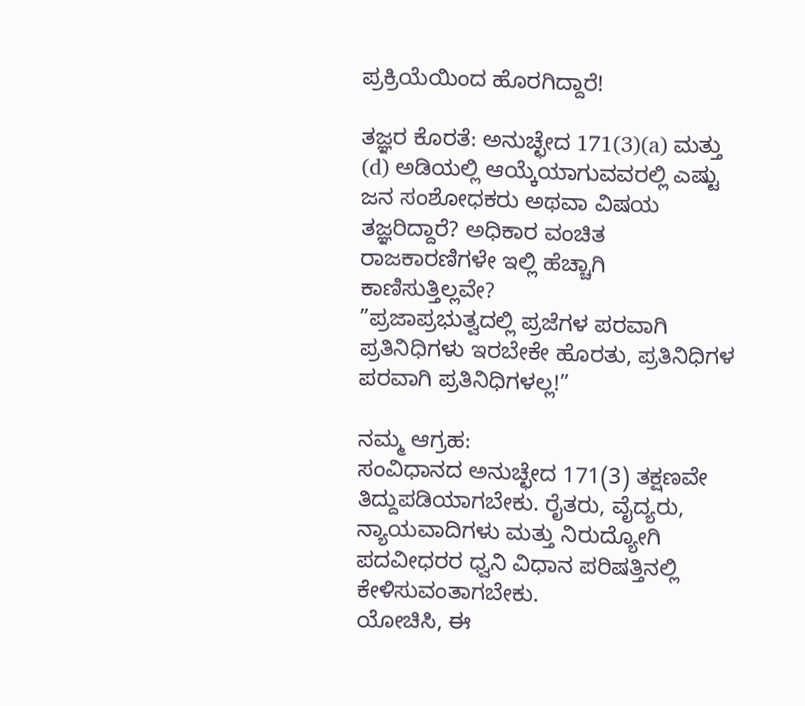ಪ್ರಕ್ರಿಯೆಯಿಂದ ಹೊರಗಿದ್ದಾರೆ!

ತಜ್ಞರ ಕೊರತೆ: ಅನುಚ್ಛೇದ 171(3)(a) ಮತ್ತು (d) ಅಡಿಯಲ್ಲಿ ಆಯ್ಕೆಯಾಗುವವರಲ್ಲಿ ಎಷ್ಟು ಜನ ಸಂಶೋಧಕರು ಅಥವಾ ವಿಷಯ ತಜ್ಞರಿದ್ದಾರೆ? ಅಧಿಕಾರ ವಂಚಿತ ರಾಜಕಾರಣಿಗಳೇ ಇಲ್ಲಿ ಹೆಚ್ಚಾಗಿ ಕಾಣಿಸುತ್ತಿಲ್ಲವೇ?
”ಪ್ರಜಾಪ್ರಭುತ್ವದಲ್ಲಿ ಪ್ರಜೆಗಳ ಪರವಾಗಿ ಪ್ರತಿನಿಧಿಗಳು ಇರಬೇಕೇ ಹೊರತು, ಪ್ರತಿನಿಧಿಗಳ ಪರವಾಗಿ ಪ್ರತಿನಿಧಿಗಳಲ್ಲ!”

ನಮ್ಮ ಆಗ್ರಹ:
ಸಂವಿಧಾನದ ಅನುಚ್ಛೇದ 171(3) ತಕ್ಷಣವೇ ತಿದ್ದುಪಡಿಯಾಗಬೇಕು. ರೈತರು, ವೈದ್ಯರು, ನ್ಯಾಯವಾದಿಗಳು ಮತ್ತು ನಿರುದ್ಯೋಗಿ ಪದವೀಧರರ ಧ್ವನಿ ವಿಧಾನ ಪರಿಷತ್ತಿನಲ್ಲಿ ಕೇಳಿಸುವಂತಾಗಬೇಕು.
ಯೋಚಿಸಿ, ಈ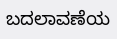ಬದಲಾವಣೆಯ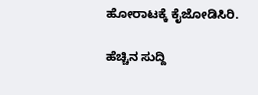ಹೋರಾಟಕ್ಕೆ ಕೈಜೋಡಿಸಿರಿ.

ಹೆಚ್ಚಿನ ಸುದ್ದಿ